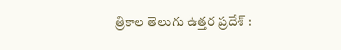త్రికాల తెలుగు ఉత్తర ప్రదేశ్ :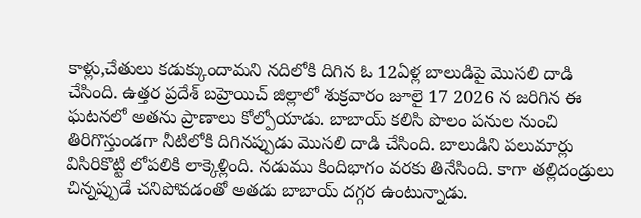కాళ్లు,చేతులు కడుక్కుందామని నదిలోకి దిగిన ఓ 12ఏళ్ల బాలుడిపై మొసలి దాడి చేసింది. ఉత్తర ప్రదేశ్ బహ్రెయిచ్ జిల్లాలో శుక్రవారం జూలై 17 2026 న జరిగిన ఈ ఘటనలో అతను ప్రాణాలు కోల్పోయాడు. బాబాయ్ కలిసి పొలం పనుల నుంచి తిరిగొస్తుండగా నీటిలోకి దిగినప్పుడు మొసలి దాడి చేసింది. బాలుడిని పలుమార్లు విసిరికొట్టి లోపలికి లాక్కెళ్లింది. నడుము కిందిభాగం వరకు తినేసింది. కాగా తల్లిదండ్రులు చిన్నప్పుడే చనిపోవడంతో అతడు బాబాయ్ దగ్గర ఉంటున్నాడు.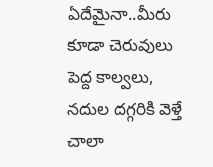ఏదేమైనా..మీరు కూడా చెరువులు పెద్ద కాల్వలు, నదుల దగ్గరికి వెళ్తే చాలా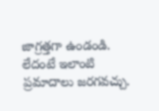జాగ్రత్తగా ఉండండి. లేదంటే ఇలాంటి ప్రమాదాలు జరగవచ్చు.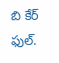బి కేర్ ఫుల్.